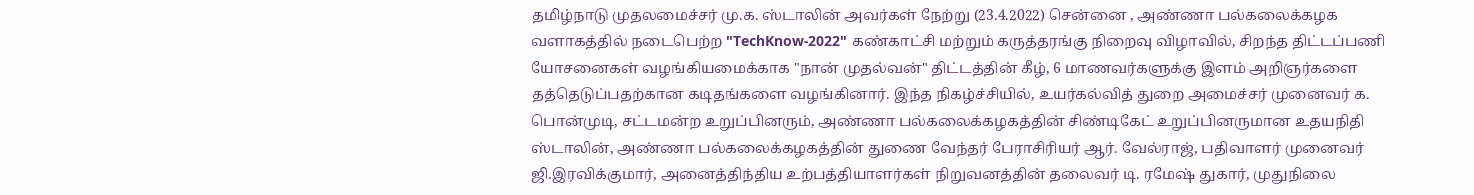தமிழ்நாடு முதலமைச்சர் மு.க. ஸ்டாலின் அவர்கள் நேற்று (23.4.2022) சென்னை , அண்ணா பல்கலைக்கழக வளாகத்தில் நடைபெற்ற "TechKnow-2022" கண்காட்சி மற்றும் கருத்தரங்கு நிறைவு விழாவில், சிறந்த திட்டப்பணி யோசனைகள் வழங்கியமைக்காக "நான் முதல்வன்" திட்டத்தின் கீழ், 6 மாணவர்களுக்கு இளம் அறிஞர்களை தத்தெடுப்பதற்கான கடிதங்களை வழங்கினார். இந்த நிகழ்ச்சியில், உயர்கல்வித் துறை அமைச்சர் முனைவர் க. பொன்முடி, சட்டமன்ற உறுப்பினரும், அண்ணா பல்கலைக்கழகத்தின் சிண்டிகேட் உறுப்பினருமான உதயநிதி ஸ்டாலின், அண்ணா பல்கலைக்கழகத்தின் துணை வேந்தர் பேராசிரியர் ஆர். வேல்ராஜ், பதிவாளர் முனைவர் ஜி.இரவிக்குமார், அனைத்திந்திய உற்பத்தியாளர்கள் நிறுவனத்தின் தலைவர் டி. ரமேஷ் துகார், முதுநிலை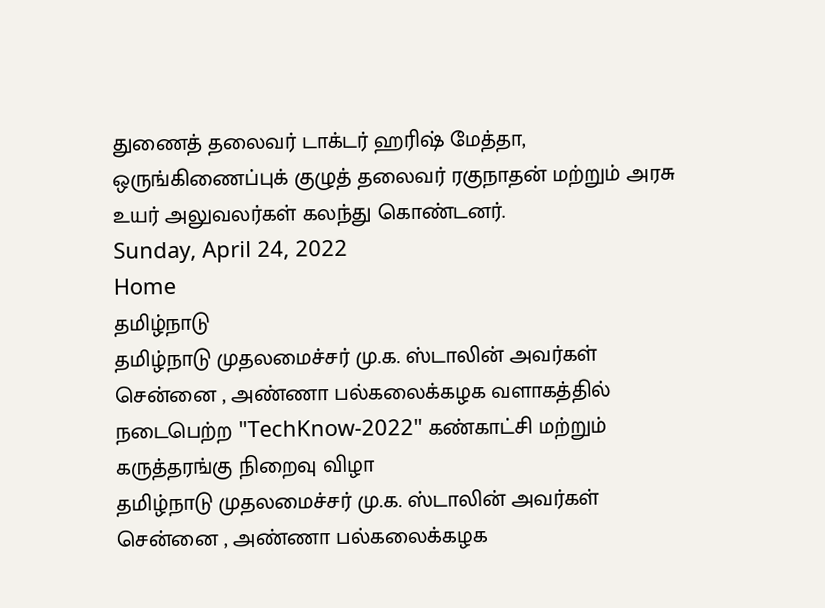துணைத் தலைவர் டாக்டர் ஹரிஷ் மேத்தா, ஒருங்கிணைப்புக் குழுத் தலைவர் ரகுநாதன் மற்றும் அரசு உயர் அலுவலர்கள் கலந்து கொண்டனர்.
Sunday, April 24, 2022
Home
தமிழ்நாடு
தமிழ்நாடு முதலமைச்சர் மு.க. ஸ்டாலின் அவர்கள் சென்னை , அண்ணா பல்கலைக்கழக வளாகத்தில் நடைபெற்ற "TechKnow-2022" கண்காட்சி மற்றும் கருத்தரங்கு நிறைவு விழா
தமிழ்நாடு முதலமைச்சர் மு.க. ஸ்டாலின் அவர்கள் சென்னை , அண்ணா பல்கலைக்கழக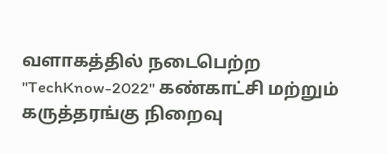வளாகத்தில் நடைபெற்ற "TechKnow-2022" கண்காட்சி மற்றும் கருத்தரங்கு நிறைவு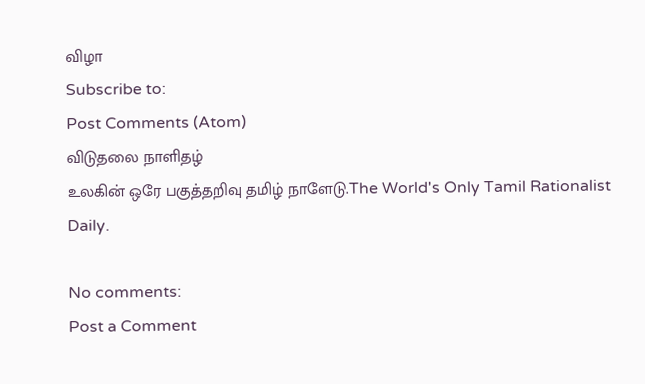விழா
Subscribe to:
Post Comments (Atom)
விடுதலை நாளிதழ்
உலகின் ஒரே பகுத்தறிவு தமிழ் நாளேடு.The World's Only Tamil Rationalist Daily.

No comments:
Post a Comment